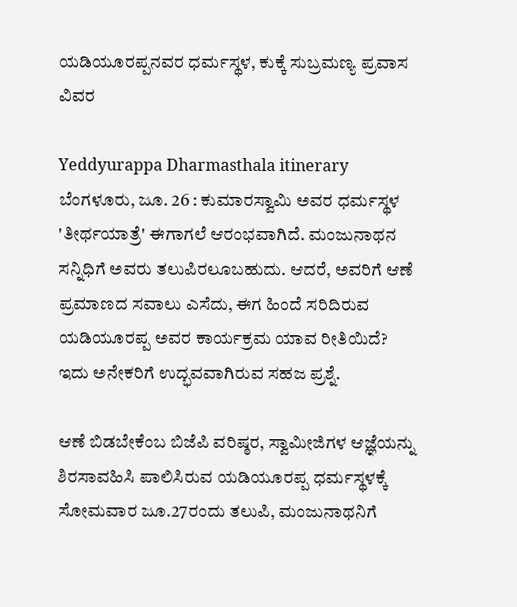ಯಡಿಯೂರಪ್ಪನವರ ಧರ್ಮಸ್ಥಳ, ಕುಕ್ಕೆ ಸುಬ್ರಮಣ್ಯ ಪ್ರವಾಸ ವಿವರ

Yeddyurappa Dharmasthala itinerary
ಬೆಂಗಳೂರು, ಜೂ. 26 : ಕುಮಾರಸ್ವಾಮಿ ಅವರ ಧರ್ಮಸ್ಥಳ 'ತೀರ್ಥಯಾತ್ರೆ' ಈಗಾಗಲೆ ಆರಂಭವಾಗಿದೆ. ಮಂಜುನಾಥನ ಸನ್ನಿಧಿಗೆ ಅವರು ತಲುಪಿರಲೂಬಹುದು. ಆದರೆ, ಅವರಿಗೆ ಆಣೆ ಪ್ರಮಾಣದ ಸವಾಲು ಎಸೆದು, ಈಗ ಹಿಂದೆ ಸರಿದಿರುವ ಯಡಿಯೂರಪ್ಪ ಅವರ ಕಾರ್ಯಕ್ರಮ ಯಾವ ರೀತಿಯಿದೆ? ಇದು ಅನೇಕರಿಗೆ ಉದ್ಭವವಾಗಿರುವ ಸಹಜ ಪ್ರಶ್ನೆ.

ಆಣೆ ಬಿಡಬೇಕೆಂಬ ಬಿಜೆಪಿ ವರಿಷ್ಠರ, ಸ್ವಾಮೀಜಿಗಳ ಆಜ್ಞೆಯನ್ನು ಶಿರಸಾವಹಿಸಿ ಪಾಲಿಸಿರುವ ಯಡಿಯೂರಪ್ಪ ಧರ್ಮಸ್ಥಳಕ್ಕೆ ಸೋಮವಾರ ಜೂ.27ರಂದು ತಲುಪಿ, ಮಂಜುನಾಥನಿಗೆ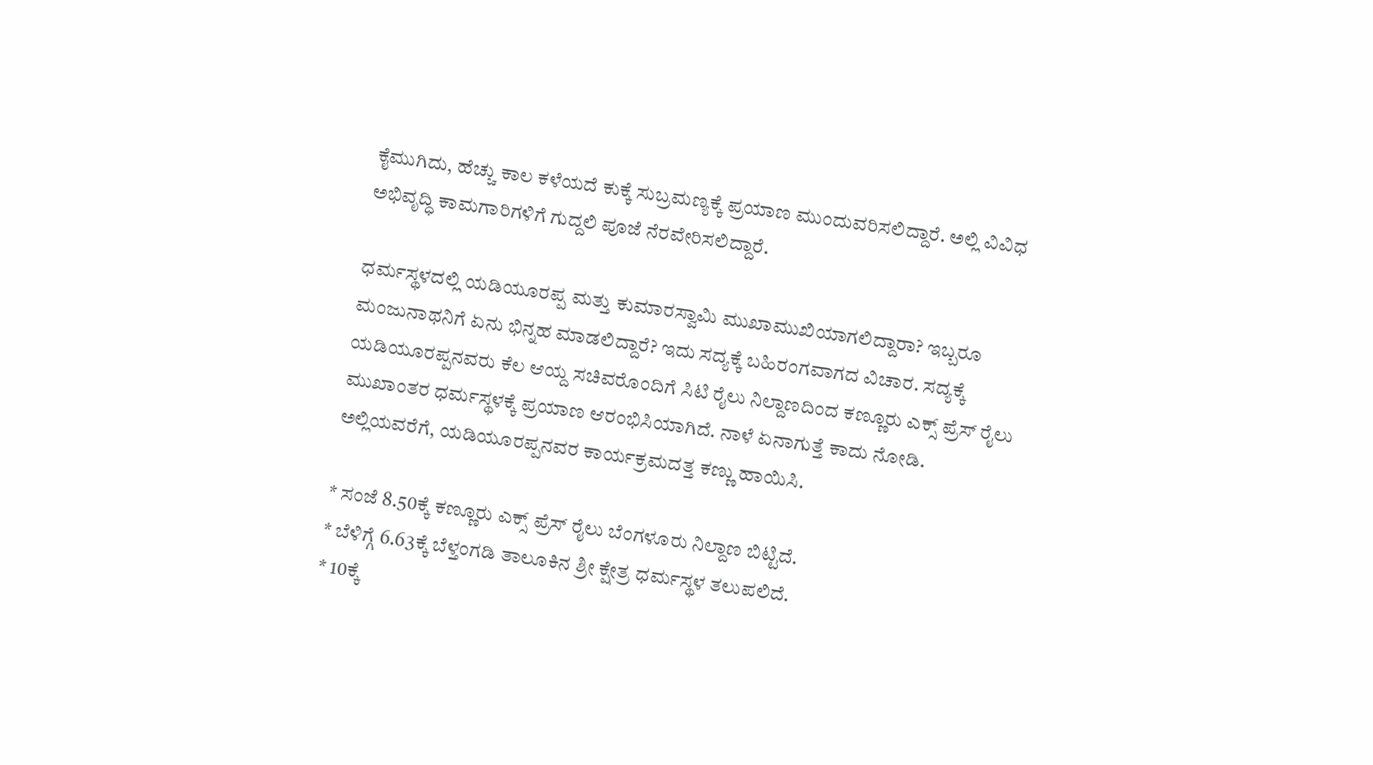ಕೈಮುಗಿದು, ಹೆಚ್ಚು ಕಾಲ ಕಳೆಯದೆ ಕುಕ್ಕೆ ಸುಬ್ರಮಣ್ಯಕ್ಕೆ ಪ್ರಯಾಣ ಮುಂದುವರಿಸಲಿದ್ದಾರೆ. ಅಲ್ಲಿ ವಿವಿಧ ಅಭಿವೃದ್ಧಿ ಕಾಮಗಾರಿಗಳಿಗೆ ಗುದ್ದಲಿ ಪೂಜೆ ನೆರವೇರಿಸಲಿದ್ದಾರೆ.

ಧರ್ಮಸ್ಥಳದಲ್ಲಿ ಯಡಿಯೂರಪ್ಪ ಮತ್ತು ಕುಮಾರಸ್ವಾಮಿ ಮುಖಾಮುಖಿಯಾಗಲಿದ್ದಾರಾ? ಇಬ್ಬರೂ ಮಂಜುನಾಥನಿಗೆ ಏನು ಭಿನ್ನಹ ಮಾಡಲಿದ್ದಾರೆ? ಇದು ಸದ್ಯಕ್ಕೆ ಬಹಿರಂಗವಾಗದ ವಿಚಾರ. ಸದ್ಯಕ್ಕೆ ಯಡಿಯೂರಪ್ಪನವರು ಕೆಲ ಆಯ್ದ ಸಚಿವರೊಂದಿಗೆ ಸಿಟಿ ರೈಲು ನಿಲ್ದಾಣದಿಂದ ಕಣ್ಣೂರು ಎಕ್ಸ್ ಪ್ರೆಸ್ ರೈಲು ಮುಖಾಂತರ ಧರ್ಮಸ್ಥಳಕ್ಕೆ ಪ್ರಯಾಣ ಆರಂಭಿಸಿಯಾಗಿದೆ. ನಾಳೆ ಏನಾಗುತ್ತೆ ಕಾದು ನೋಡಿ. ಅಲ್ಲಿಯವರೆಗೆ, ಯಡಿಯೂರಪ್ಪನವರ ಕಾರ್ಯಕ್ರಮದತ್ತ ಕಣ್ಣು ಹಾಯಿಸಿ.

* ಸಂಜೆ 8.50ಕ್ಕೆ ಕಣ್ಣೂರು ಎಕ್ಸ್ ಪ್ರೆಸ್ ರೈಲು ಬೆಂಗಳೂರು ನಿಲ್ದಾಣ ಬಿಟ್ಟಿದೆ.
* ಬೆಳಿಗ್ಗೆ 6.63ಕ್ಕೆ ಬೆಳ್ತಂಗಡಿ ತಾಲೂಕಿನ ಶ್ರೀ ಕ್ಷೇತ್ರ ಧರ್ಮಸ್ಥಳ ತಲುಪಲಿದೆ.
* 10ಕ್ಕೆ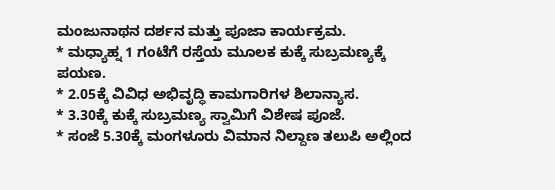ಮಂಜುನಾಥನ ದರ್ಶನ ಮತ್ತು ಪೂಜಾ ಕಾರ್ಯಕ್ರಮ.
* ಮಧ್ಯಾಹ್ನ 1 ಗಂಟೆಗೆ ರಸ್ತೆಯ ಮೂಲಕ ಕುಕ್ಕೆ ಸುಬ್ರಮಣ್ಯಕ್ಕೆ ಪಯಣ.
* 2.05ಕ್ಕೆ ವಿವಿಧ ಅಭಿವೃದ್ಧಿ ಕಾಮಗಾರಿಗಳ ಶಿಲಾನ್ಯಾಸ.
* 3.30ಕ್ಕೆ ಕುಕ್ಕೆ ಸುಬ್ರಮಣ್ಯ ಸ್ವಾಮಿಗೆ ವಿಶೇಷ ಪೂಜೆ.
* ಸಂಜೆ 5.30ಕ್ಕೆ ಮಂಗಳೂರು ವಿಮಾನ ನಿಲ್ದಾಣ ತಲುಪಿ ಅಲ್ಲಿಂದ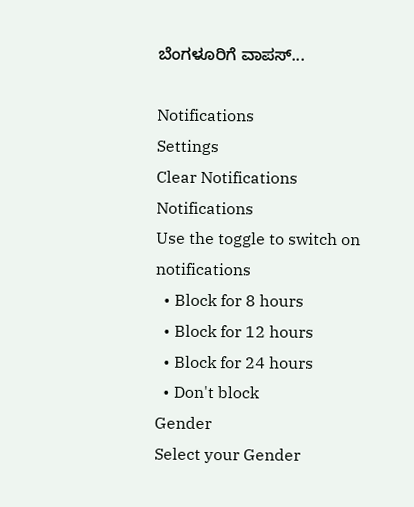ಬೆಂಗಳೂರಿಗೆ ವಾಪಸ್...

Notifications
Settings
Clear Notifications
Notifications
Use the toggle to switch on notifications
  • Block for 8 hours
  • Block for 12 hours
  • Block for 24 hours
  • Don't block
Gender
Select your Gender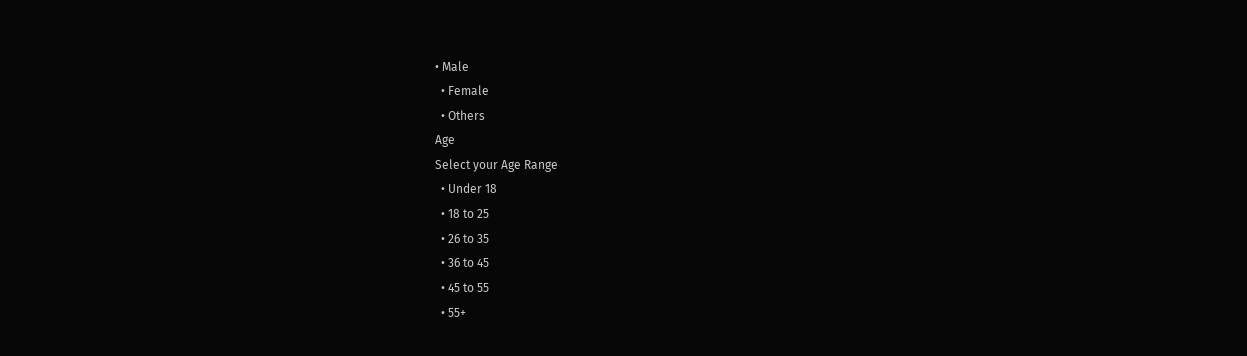• Male
  • Female
  • Others
Age
Select your Age Range
  • Under 18
  • 18 to 25
  • 26 to 35
  • 36 to 45
  • 45 to 55
  • 55+